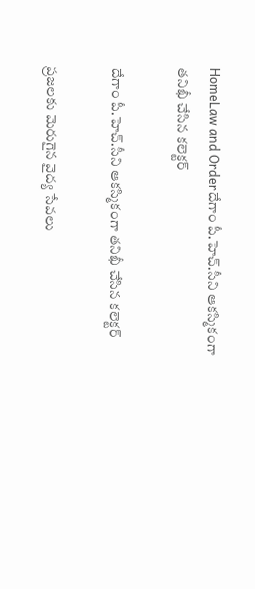HomeLaw and Orderదేగాం పీ.హెచ్.సీని ఆకస్మికంగా తనిఖీ చేసిన కలెక్టర్

దేగాం పీ.హెచ్.సీని ఆకస్మికంగా తనిఖీ చేసిన కలెక్టర్

ప్రజలకు మెరుగైన వైద్య సేవలు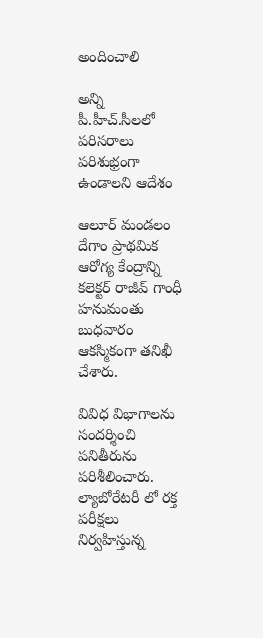అందించాలి

అన్ని పీ.హీచ్.సీలలో పరిసరాలు పరిశుభ్రంగా ఉండాలని ఆదేశం

ఆలూర్ మండలం దేగాం ప్రాథమిక ఆరోగ్య కేంద్రాన్ని కలెక్టర్ రాజీవ్ గాంధీ హనుమంతు బుధవారం ఆకస్మికంగా తనిఖీ చేశారు.

వివిధ విభాగాలను సందర్శించి పనితీరును పరిశీలించారు. ల్యాబోరేటరీ లో రక్త పరీక్షలు నిర్వహిస్తున్న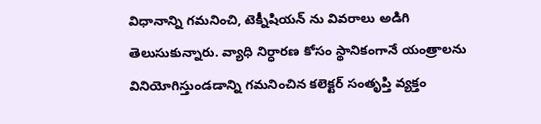విధానాన్ని గమనించి, టెక్నీషియన్ ను వివరాలు అడిగి తెలుసుకున్నారు. వ్యాధి నిర్ధారణ కోసం స్థానికంగానే యంత్రాలను వినియోగిస్తుండడాన్ని గమనించిన కలెక్టర్ సంతృప్తి వ్యక్తం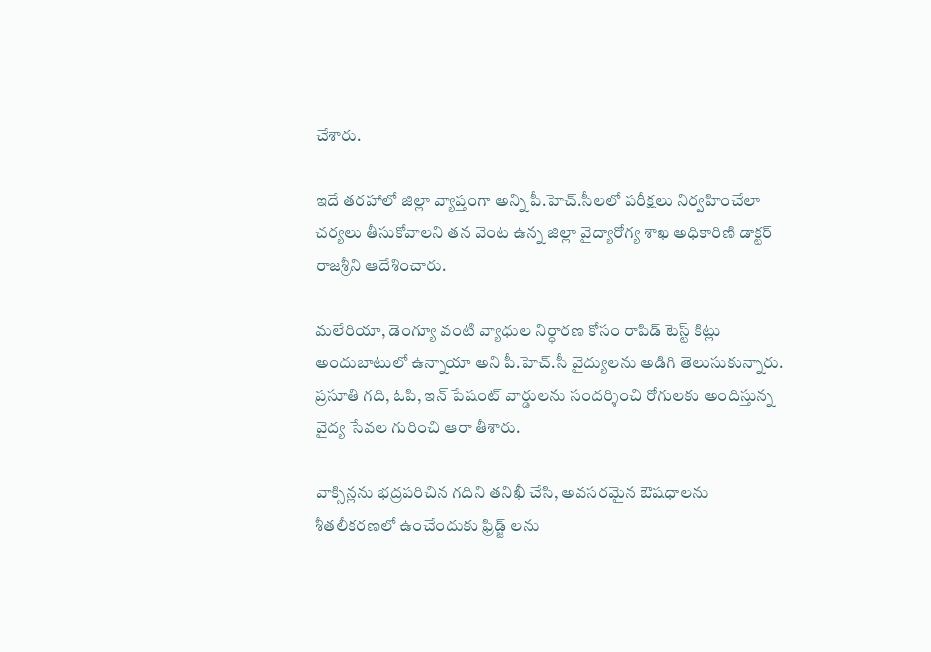చేశారు.

ఇదే తరహాలో జిల్లా వ్యాప్తంగా అన్ని పీ.హెచ్.సీలలో పరీక్షలు నిర్వహించేలా చర్యలు తీసుకోవాలని తన వెంట ఉన్న జిల్లా వైద్యారోగ్య శాఖ అధికారిణి డాక్టర్ రాజశ్రీని ఆదేశించారు.

మలేరియా, డెంగ్యూ వంటి వ్యాధుల నిర్ధారణ కోసం రాపిడ్ టెస్ట్ కిట్లు అందుబాటులో ఉన్నాయా అని పీ.హెచ్.సీ వైద్యులను అడిగి తెలుసుకున్నారు. ప్రసూతి గది, ఓపి, ఇన్ పేషంట్ వార్డులను సందర్శించి రోగులకు అందిస్తున్న వైద్య సేవల గురించి ఆరా తీశారు.

వాక్సిన్లను భద్రపరిచిన గదిని తనిఖీ చేసి, అవసరమైన ఔషధాలను శీతలీకరణలో ఉంచేందుకు ఫ్రిడ్జ్ లను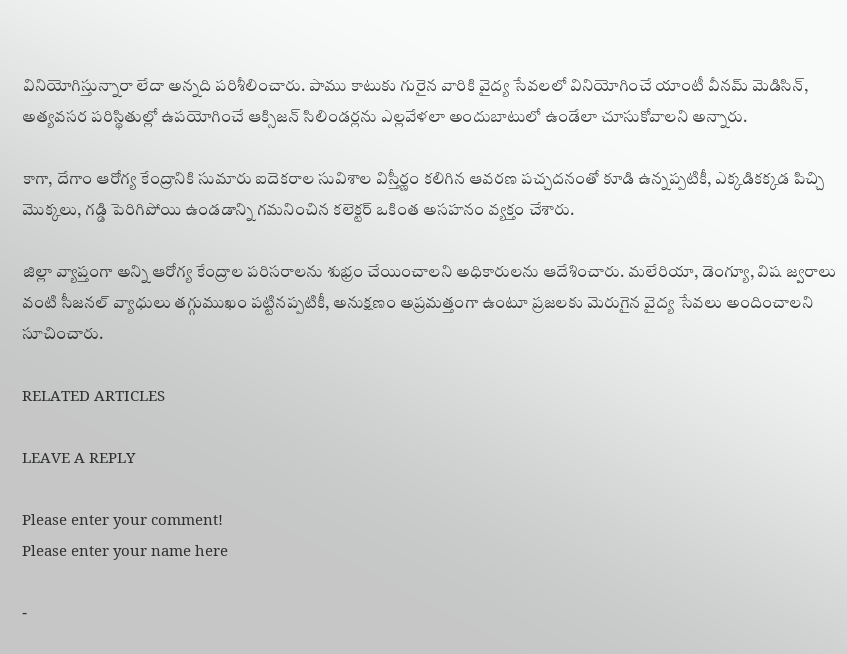వినియోగిస్తున్నారా లేదా అన్నది పరిశీలించారు. పాము కాటుకు గురైన వారికి వైద్య సేవలలో వినియోగించే యాంటీ వీనమ్ మెడిసిన్, అత్యవసర పరిస్థితుల్లో ఉపయోగించే ఆక్సిజన్ సిలిండర్లను ఎల్లవేళలా అందుబాటులో ఉండేలా చూసుకోవాలని అన్నారు.

కాగా, దేగాం ఆరోగ్య కేంద్రానికి సుమారు ఐదెకరాల సువిశాల విస్తీర్ణం కలిగిన ఆవరణ పచ్చదనంతో కూడి ఉన్నప్పటికీ, ఎక్కడికక్కడ పిచ్చి మొక్కలు, గడ్డి పెరిగిపోయి ఉండడాన్ని గమనించిన కలెక్టర్ ఒకింత అసహనం వ్యక్తం చేశారు.

జిల్లా వ్యాప్తంగా అన్ని ఆరోగ్య కేంద్రాల పరిసరాలను శుభ్రం చేయించాలని అధికారులను ఆదేశించారు. మలేరియా, డెంగ్యూ, విష జ్వరాలు వంటి సీజనల్ వ్యాధులు తగ్గుముఖం పట్టినప్పటికీ, అనుక్షణం అప్రమత్తంగా ఉంటూ ప్రజలకు మెరుగైన వైద్య సేవలు అందించాలని సూచించారు.

RELATED ARTICLES

LEAVE A REPLY

Please enter your comment!
Please enter your name here

-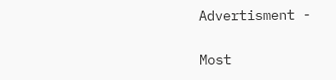Advertisment -

Most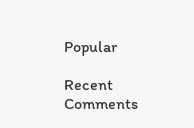Popular

Recent Comments